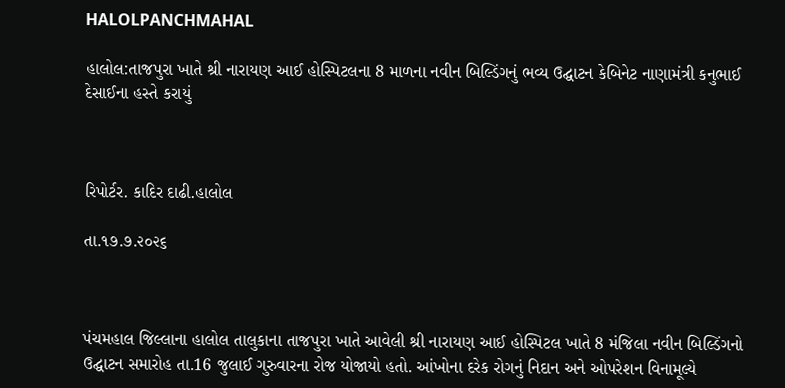HALOLPANCHMAHAL

હાલોલ:તાજપુરા ખાતે શ્રી નારાયણ આઈ હોસ્પિટલના 8 માળના નવીન બિલ્ડિંગનું ભવ્ય ઉદ્ઘાટન કેબિનેટ નાણામંત્રી કનુભાઈ દેસાઈના હસ્તે કરાયું



રિપોર્ટર. કાદિર દાઢી.હાલોલ

તા.૧૭.૭.૨૦૨૬



પંચમહાલ જિલ્લાના હાલોલ તાલુકાના તાજપુરા ખાતે આવેલી શ્રી નારાયણ આઈ હોસ્પિટલ ખાતે 8 મંજિલા નવીન બિલ્ડિંગનો ઉદ્ઘાટન સમારોહ તા.16 જુલાઈ ગુરુવારના રોજ યોજાયો હતો. આંખોના દરેક રોગનું નિદાન અને ઓપરેશન વિનામૂલ્યે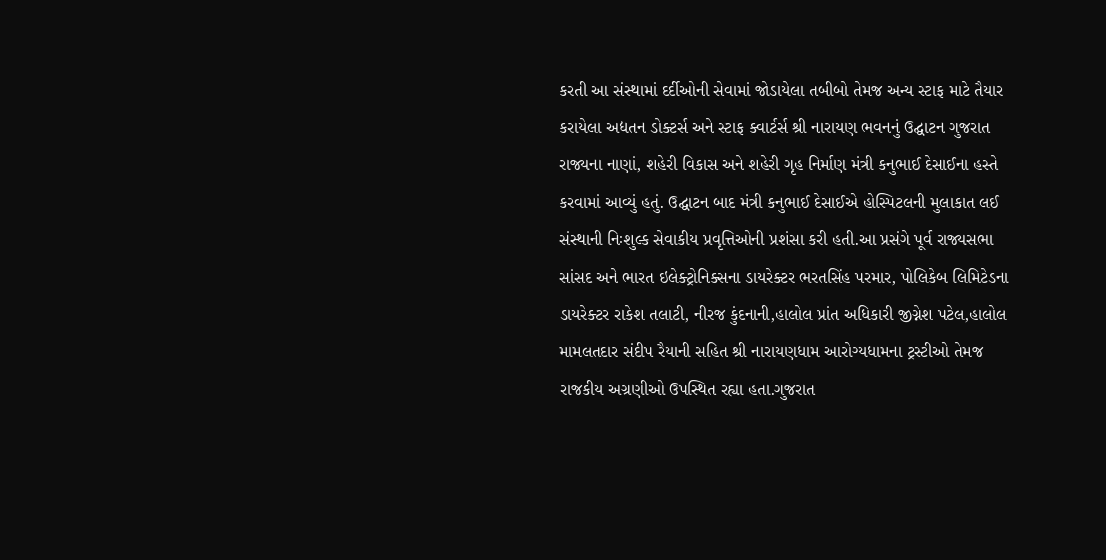કરતી આ સંસ્થામાં દર્દીઓની સેવામાં જોડાયેલા તબીબો તેમજ અન્ય સ્ટાફ માટે તૈયાર કરાયેલા અદ્યતન ડોક્ટર્સ અને સ્ટાફ ક્વાર્ટર્સ શ્રી નારાયણ ભવનનું ઉદ્ઘાટન ગુજરાત રાજ્યના નાણાં, શહેરી વિકાસ અને શહેરી ગૃહ નિર્માણ મંત્રી કનુભાઈ દેસાઈના હસ્તે કરવામાં આવ્યું હતું. ઉદ્ઘાટન બાદ મંત્રી કનુભાઈ દેસાઈએ હોસ્પિટલની મુલાકાત લઈ સંસ્થાની નિઃશુલ્ક સેવાકીય પ્રવૃત્તિઓની પ્રશંસા કરી હતી.આ પ્રસંગે પૂર્વ રાજ્યસભા સાંસદ અને ભારત ઇલેક્ટ્રોનિક્સના ડાયરેક્ટર ભરતસિંહ પરમાર, પોલિકેબ લિમિટેડના ડાયરેક્ટર રાકેશ તલાટી, નીરજ કુંદનાની,હાલોલ પ્રાંત અધિકારી જીગ્નેશ પટેલ,હાલોલ મામલતદાર સંદીપ રૈયાની સહિત શ્રી નારાયણધામ આરોગ્યધામના ટ્રસ્ટીઓ તેમજ રાજકીય અગ્રણીઓ ઉપસ્થિત રહ્યા હતા.ગુજરાત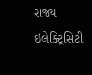રાજ્ય ઇલેક્ટ્રિસિટી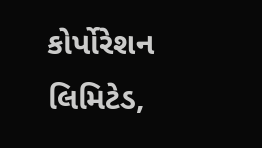કોર્પોરેશન લિમિટેડ,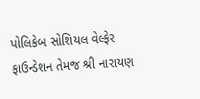પોલિકેબ સોશિયલ વેલ્ફેર ફાઉન્ડેશન તેમજ શ્રી નારાયણ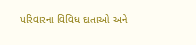પરિવારના વિવિધ દાતાઓ અને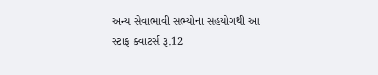અન્ય સેવાભાવી સભ્યોના સહયોગથી આ સ્ટાફ ક્વાટર્સ રૂ.12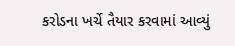કરોડના ખર્ચે તૈયાર કરવામાં આવ્યું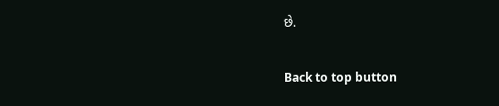છે.

Back to top button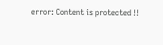error: Content is protected !!